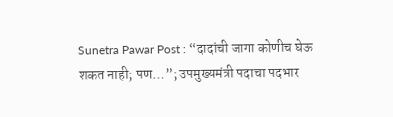Sunetra Pawar Post : “दादांची जागा कोणीच घेऊ शकत नाही; पण…”; उपमुख्यमंत्री पदाचा पदभार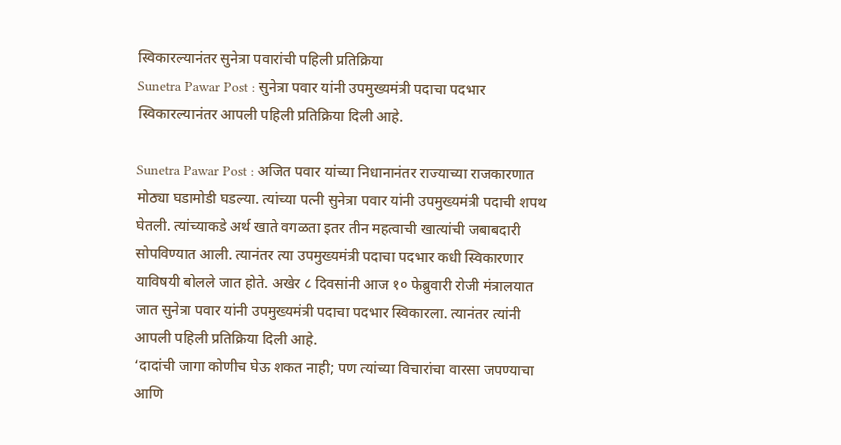स्विकारल्यानंतर सुनेत्रा पवारांची पहिली प्रतिक्रिया
Sunetra Pawar Post : सुनेत्रा पवार यांनी उपमुख्यमंत्री पदाचा पदभार स्विकारल्यानंतर आपली पहिली प्रतिक्रिया दिली आहे.

Sunetra Pawar Post : अजित पवार यांच्या निधानानंतर राज्याच्या राजकारणात मोठ्या घडामोडी घडल्या. त्यांच्या पत्नी सुनेत्रा पवार यांनी उपमुख्यमंत्री पदाची शपथ घेतली. त्यांच्याकडे अर्थ खाते वगळता इतर तीन महत्वाची खात्यांची जबाबदारी सोपविण्यात आली. त्यानंतर त्या उपमुख्यमंत्री पदाचा पदभार कधी स्विकारणार याविषयी बोलले जात होते. अखेर ८ दिवसांनी आज १० फेब्रुवारी रोजी मंत्रालयात जात सुनेत्रा पवार यांनी उपमुख्यमंत्री पदाचा पदभार स्विकारला. त्यानंतर त्यांनी आपली पहिली प्रतिक्रिया दिली आहे.
‘दादांची जागा कोणीच घेऊ शकत नाही; पण त्यांच्या विचारांचा वारसा जपण्याचा आणि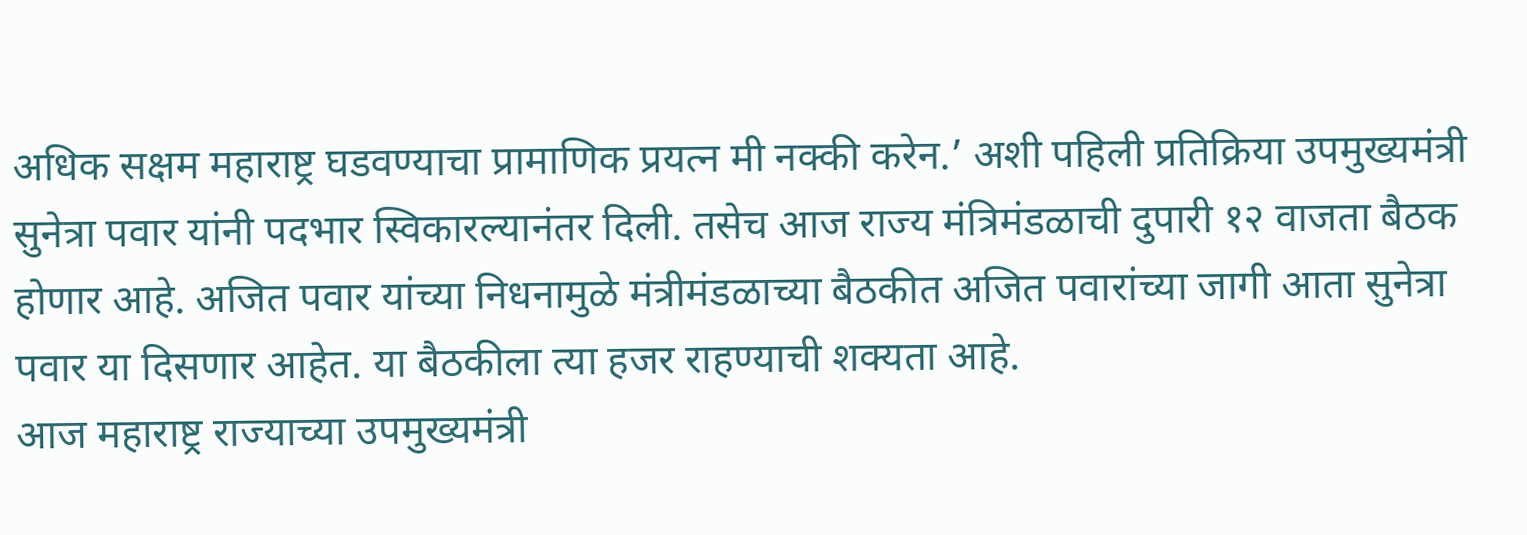अधिक सक्षम महाराष्ट्र घडवण्याचा प्रामाणिक प्रयत्न मी नक्की करेन.’ अशी पहिली प्रतिक्रिया उपमुख्यमंत्री सुनेत्रा पवार यांनी पदभार स्विकारल्यानंतर दिली. तसेच आज राज्य मंत्रिमंडळाची दुपारी १२ वाजता बैठक होणार आहे. अजित पवार यांच्या निधनामुळे मंत्रीमंडळाच्या बैठकीत अजित पवारांच्या जागी आता सुनेत्रा पवार या दिसणार आहेत. या बैठकीला त्या हजर राहण्याची शक्यता आहे.
आज महाराष्ट्र राज्याच्या उपमुख्यमंत्री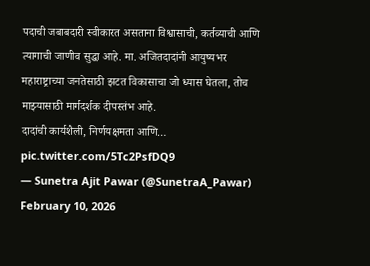पदाची जबाबदारी स्वीकारत असताना विश्वासाची, कर्तव्याची आणि त्यागाची जाणीव सुद्धा आहे. मा. अजितदादांनी आयुष्यभर महाराष्ट्राच्या जनतेसाठी झटत विकासाचा जो ध्यास घेतला, तोच माझ्यासाठी मार्गदर्शक दीपस्तंभ आहे.
दादांची कार्यशैली, निर्णयक्षमता आणि… pic.twitter.com/5Tc2PsfDQ9
— Sunetra Ajit Pawar (@SunetraA_Pawar) February 10, 2026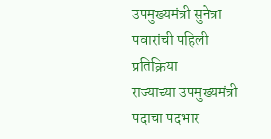उपमुख्यमंत्री सुनेत्रा पवारांची पहिली प्रतिक्रिया
राज्याच्या उपमुख्यमंत्री पदाचा पदभार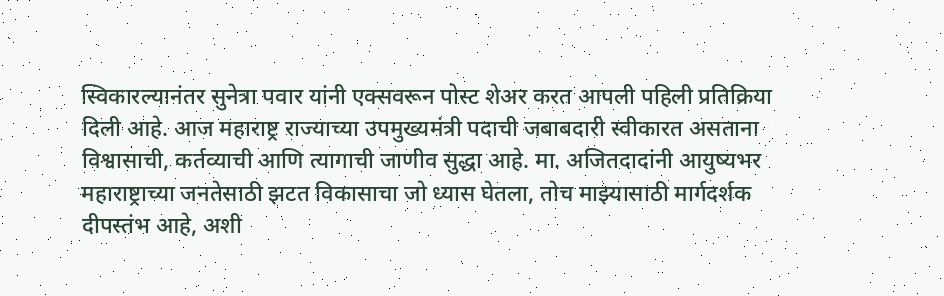स्विकारल्यानंतर सुनेत्रा पवार यांनी एक्सवरून पोस्ट शेअर करत आपली पहिली प्रतिक्रिया दिली आहे. आज महाराष्ट्र राज्याच्या उपमुख्यमंत्री पदाची जबाबदारी स्वीकारत असताना विश्वासाची, कर्तव्याची आणि त्यागाची जाणीव सुद्धा आहे. मा. अजितदादांनी आयुष्यभर महाराष्ट्राच्या जनतेसाठी झटत विकासाचा जो ध्यास घेतला, तोच माझ्यासाठी मार्गदर्शक दीपस्तंभ आहे, अशी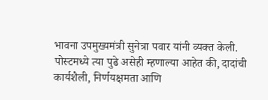भावना उपमुख्यमंत्री सुनेत्रा पवार यांनी व्यक्त केली.
पोस्टमध्ये त्या पुढे असेही म्हणाल्या आहेत की, दादांची कार्यशैली, निर्णयक्षमता आणि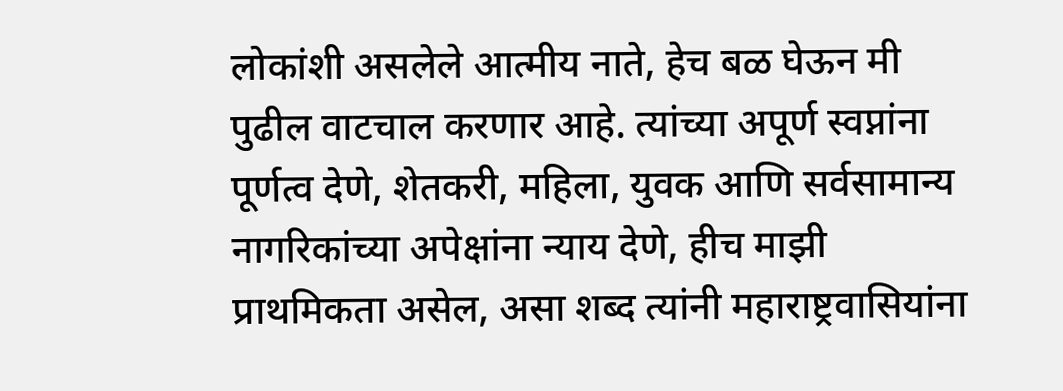लोकांशी असलेले आत्मीय नाते, हेच बळ घेऊन मी पुढील वाटचाल करणार आहे. त्यांच्या अपूर्ण स्वप्नांना पूर्णत्व देणे, शेतकरी, महिला, युवक आणि सर्वसामान्य नागरिकांच्या अपेक्षांना न्याय देणे, हीच माझी प्राथमिकता असेल, असा शब्द त्यांनी महाराष्ट्रवासियांना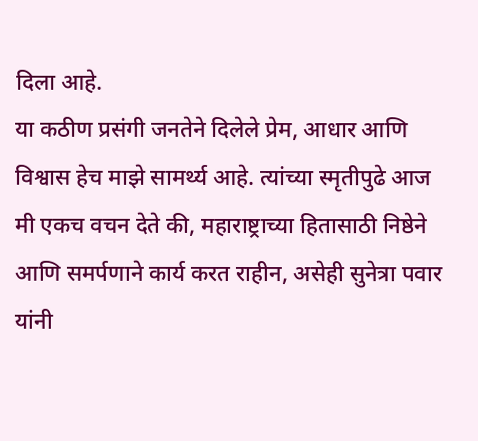दिला आहे.
या कठीण प्रसंगी जनतेने दिलेले प्रेम, आधार आणि विश्वास हेच माझे सामर्थ्य आहे. त्यांच्या स्मृतीपुढे आज मी एकच वचन देते की, महाराष्ट्राच्या हितासाठी निष्ठेने आणि समर्पणाने कार्य करत राहीन, असेही सुनेत्रा पवार यांनी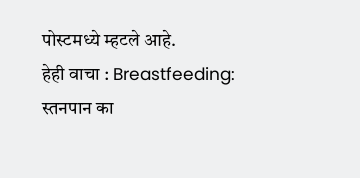पोस्टमध्ये म्हटले आहे.
हेही वाचा : Breastfeeding: स्तनपान का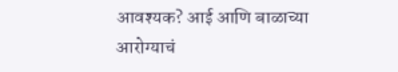आवश्यक? आई आणि बाळाच्या आरोग्याचं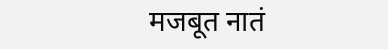मजबूत नातं